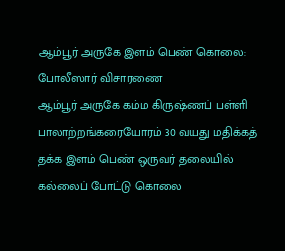ஆம்பூர் அருகே இளம் பெண் கொலை: போலீஸார் விசாரணை
ஆம்பூர் அருகே கம்ம கிருஷ்ணப் பள்ளி பாலாற்றங்கரையோரம் 30 வயது மதிக்கத் தக்க இளம் பெண் ஒருவர் தலையில் கல்லைப் போட்டு கொலை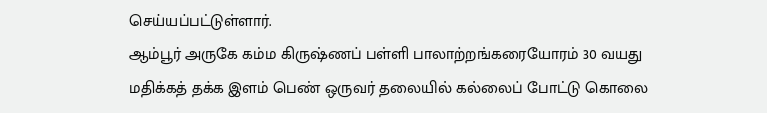செய்யப்பட்டுள்ளார்.
ஆம்பூர் அருகே கம்ம கிருஷ்ணப் பள்ளி பாலாற்றங்கரையோரம் 30 வயது மதிக்கத் தக்க இளம் பெண் ஒருவர் தலையில் கல்லைப் போட்டு கொலை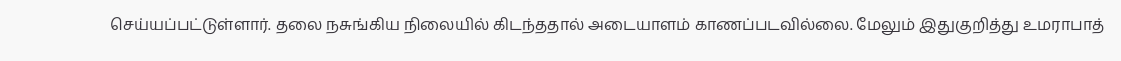செய்யப்பட்டுள்ளார். தலை நசுங்கிய நிலையில் கிடந்ததால் அடையாளம் காணப்படவில்லை. மேலும் இதுகுறித்து உமராபாத்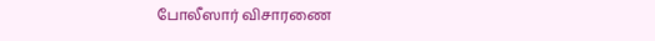போலீஸார் விசாரணை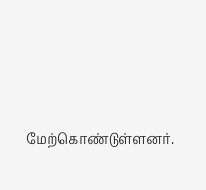மேற்கொண்டுள்ளனர்.